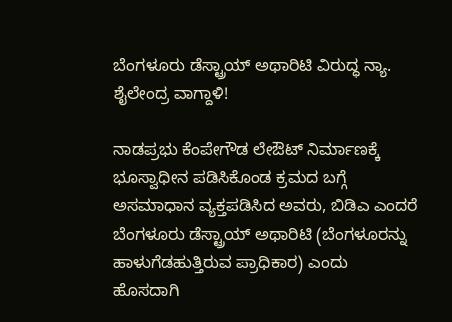ಬೆಂಗಳೂರು ಡೆಸ್ಟ್ರಾಯ್ ಅಥಾರಿಟಿ ವಿರುದ್ಧ ನ್ಯಾ. ಶೈಲೇಂದ್ರ ವಾಗ್ದಾಳಿ!

ನಾಡಪ್ರಭು ಕೆಂಪೇಗೌಡ ಲೇಔಟ್ ನಿರ್ಮಾಣಕ್ಕೆ ಭೂಸ್ವಾಧೀನ ಪಡಿಸಿಕೊಂಡ ಕ್ರಮದ ಬಗ್ಗೆ ಅಸಮಾಧಾನ ವ್ಯಕ್ತಪಡಿಸಿದ ಅವರು, ಬಿಡಿಎ ಎಂದರೆ ಬೆಂಗಳೂರು ಡೆಸ್ಟ್ರಾಯ್ ಅಥಾರಿಟಿ (ಬೆಂಗಳೂರನ್ನು ಹಾಳುಗೆಡಹುತ್ತಿರುವ ಪ್ರಾಧಿಕಾರ) ಎಂದು ಹೊಸದಾಗಿ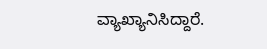ವ್ಯಾಖ್ಯಾನಿಸಿದ್ದಾರೆ.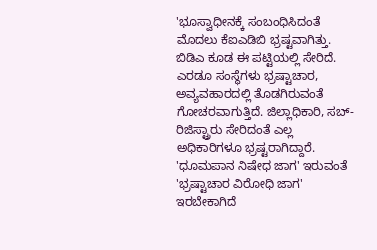'ಭೂಸ್ವಾಧೀನಕ್ಕೆ ಸಂಬಂಧಿಸಿದಂತೆ ಮೊದಲು ಕೆಐಎಡಿಬಿ ಭ್ರಷ್ಟವಾಗಿತ್ತು. ಬಿಡಿಎ ಕೂಡ ಈ ಪಟ್ಟಿಯಲ್ಲಿ ಸೇರಿದೆ. ಎರಡೂ ಸಂಸ್ಥೆಗಳು ಭ್ರಷ್ಟಾಚಾರ, ಅವ್ಯವಹಾರದಲ್ಲಿ ತೊಡಗಿರುವಂತೆ ಗೋಚರವಾಗುತ್ತಿದೆ. ಜಿಲ್ಲಾಧಿಕಾರಿ, ಸಬ್-ರಿಜಿಸ್ಟ್ರಾರು ಸೇರಿದಂತೆ ಎಲ್ಲ ಅಧಿಕಾರಿಗಳೂ ಭ್ರಷ್ಟರಾಗಿದ್ದಾರೆ. 'ಧೂಮಪಾನ ನಿಷೇಧ ಜಾಗ' ಇರುವಂತೆ 'ಭ್ರಷ್ಟಾಚಾರ ವಿರೋಧಿ ಜಾಗ' ಇರಬೇಕಾಗಿದೆ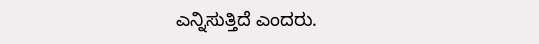ಎನ್ನಿಸುತ್ತಿದೆ ಎಂದರು.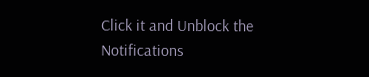Click it and Unblock the Notifications